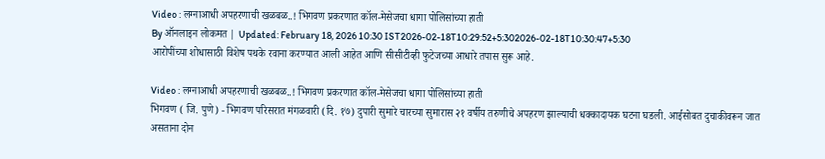Video : लग्नाआधी अपहरणाची खळबळ..! भिगवण प्रकरणात कॉल-मेसेजचा धागा पोलिसांच्या हाती
By ऑनलाइन लोकमत | Updated: February 18, 2026 10:30 IST2026-02-18T10:29:52+5:302026-02-18T10:30:47+5:30
आरोपींच्या शोधासाठी विशेष पथके रवाना करण्यात आली आहेत आणि सीसीटीव्ही फुटेजच्या आधारे तपास सुरू आहे.

Video : लग्नाआधी अपहरणाची खळबळ..! भिगवण प्रकरणात कॉल-मेसेजचा धागा पोलिसांच्या हाती
भिगवण ( जि. पुणे) - भिगवण परिसरात मंगळवारी (दि. १७) दुपारी सुमारे चारच्या सुमारास २१ वर्षीय तरुणीचे अपहरण झाल्याची धक्कादायक घटना घडली. आईसोबत दुचाकीवरून जात असताना दोन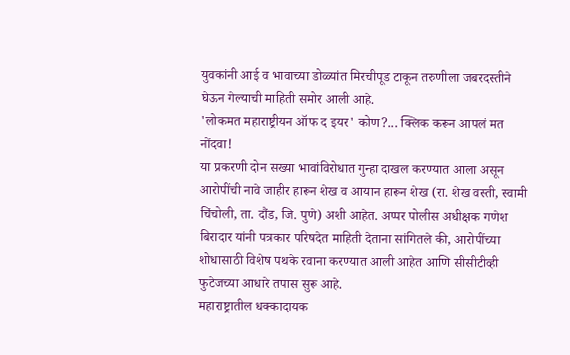युवकांनी आई व भावाच्या डोळ्यांत मिरचीपूड टाकून तरुणीला जबरदस्तीने घेऊन गेल्याची माहिती समोर आली आहे.
'लोकमत महाराष्ट्रीयन ऑफ द इयर' कोण?... क्लिक करून आपलं मत नोंदवा!
या प्रकरणी दोन सख्या भावांविरोधात गुन्हा दाखल करण्यात आला असून आरोपींची नावे जाहीर हारून शेख व आयान हारून शेख (रा. शेख वस्ती, स्वामी चिंचोली, ता. दौंड, जि. पुणे) अशी आहेत. अप्पर पोलीस अधीक्षक गणेश बिरादार यांनी पत्रकार परिषदेत माहिती देताना सांगितले की, आरोपींच्या शोधासाठी विशेष पथके रवाना करण्यात आली आहेत आणि सीसीटीव्ही फुटेजच्या आधारे तपास सुरू आहे.
महाराष्ट्रातील धक्कादायक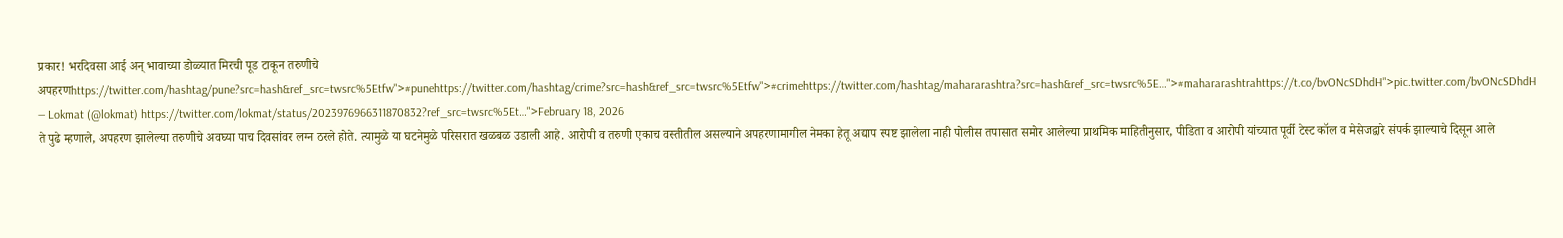प्रकार! भरदिवसा आई अन् भावाच्या डोळ्यात मिरची पूड टाकून तरुणीचे अपहरणhttps://twitter.com/hashtag/pune?src=hash&ref_src=twsrc%5Etfw">#punehttps://twitter.com/hashtag/crime?src=hash&ref_src=twsrc%5Etfw">#crimehttps://twitter.com/hashtag/mahararashtra?src=hash&ref_src=twsrc%5E…">#mahararashtrahttps://t.co/bvONcSDhdH">pic.twitter.com/bvONcSDhdH
— Lokmat (@lokmat) https://twitter.com/lokmat/status/2023976966311870832?ref_src=twsrc%5Et…">February 18, 2026
ते पुढे म्हणाले, अपहरण झालेल्या तरुणीचे अवघ्या पाच दिवसांवर लग्न ठरले होते. त्यामुळे या घटनेमुळे परिसरात खळबळ उडाली आहे. आरोपी व तरुणी एकाच वस्तीतील असल्याने अपहरणामागील नेमका हेतू अद्याप स्पष्ट झालेला नाही पोलीस तपासात समोर आलेल्या प्राथमिक माहितीनुसार, पीडिता व आरोपी यांच्यात पूर्वी टेस्ट कॉल व मेसेजद्वारे संपर्क झाल्याचे दिसून आले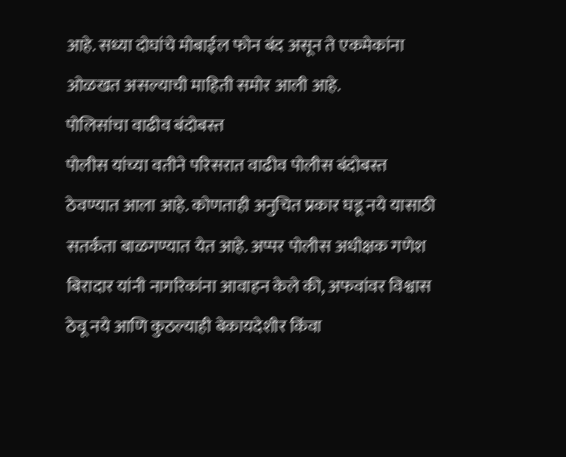आहे. सध्या दोघांचे मोबाईल फोन बंद असून ते एकमेकांना ओळखत असल्याची माहिती समोर आली आहे.
पोलिसांचा वाढीव बंदोबस्त
पोलीस यांच्या वतीने परिसरात वाढीव पोलीस बंदोबस्त ठेवण्यात आला आहे. कोणताही अनुचित प्रकार घडू नये यासाठी सतर्कता बाळगण्यात येत आहे. अप्पर पोलीस अधीक्षक गणेश बिरादार यांनी नागरिकांना आवाहन केले की, अफवांवर विश्वास ठेवू नये आणि कुठल्याही बेकायदेशीर किंवा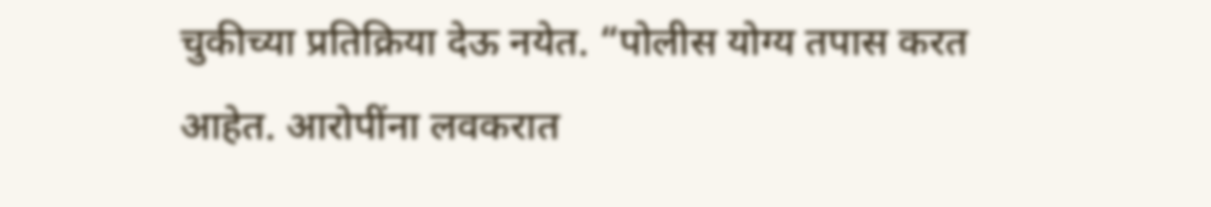चुकीच्या प्रतिक्रिया देऊ नयेत. “पोलीस योग्य तपास करत आहेत. आरोपींना लवकरात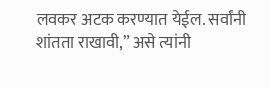लवकर अटक करण्यात येईल. सर्वांनी शांतता राखावी,” असे त्यांनी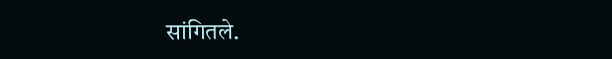सांगितले.